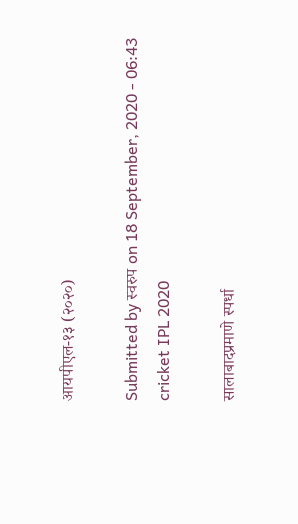आयपीएल-१३ (२०२०)

Submitted by स्वरुप on 18 September, 2020 - 06:43
cricket IPL 2020

सालाबादप्रमाणे स्पर्धा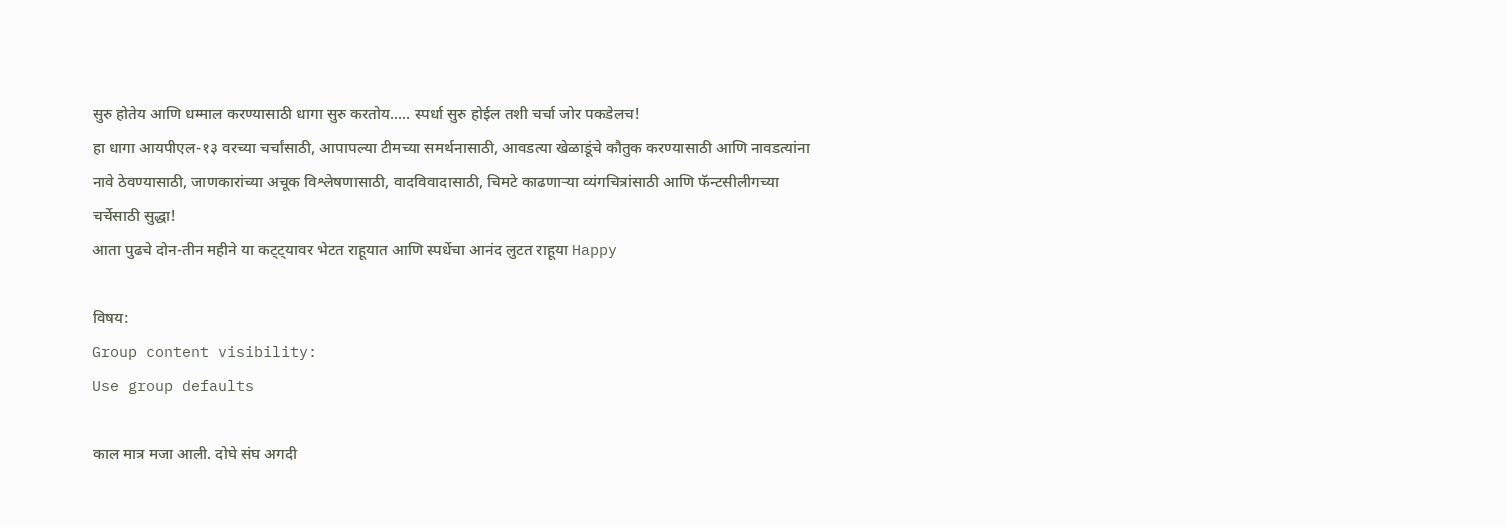सुरु होतेय आणि धम्माल करण्यासाठी धागा सुरु करतोय..... स्पर्धा सुरु होईल तशी चर्चा जोर पकडेलच!
हा धागा आयपीएल-१३ वरच्या चर्चांसाठी, आपापल्या टीमच्या समर्थनासाठी, आवडत्या खेळाडूंचे कौतुक करण्यासाठी आणि नावडत्यांना नावे ठेवण्यासाठी, जाणकारांच्या अचूक विश्लेषणासाठी, वादविवादासाठी, चिमटे काढणार्‍या व्यंगचित्रांसाठी आणि फॅन्टसीलीगच्या चर्चेसाठी सुद्धा!
आता पुढचे दोन-तीन महीने या कट्ट्यावर भेटत राहूयात आणि स्पर्धेचा आनंद लुटत राहूया Happy

विषय:
Group content visibility:
Use group defaults

काल मात्र मजा आली. दोघे संघ अगदी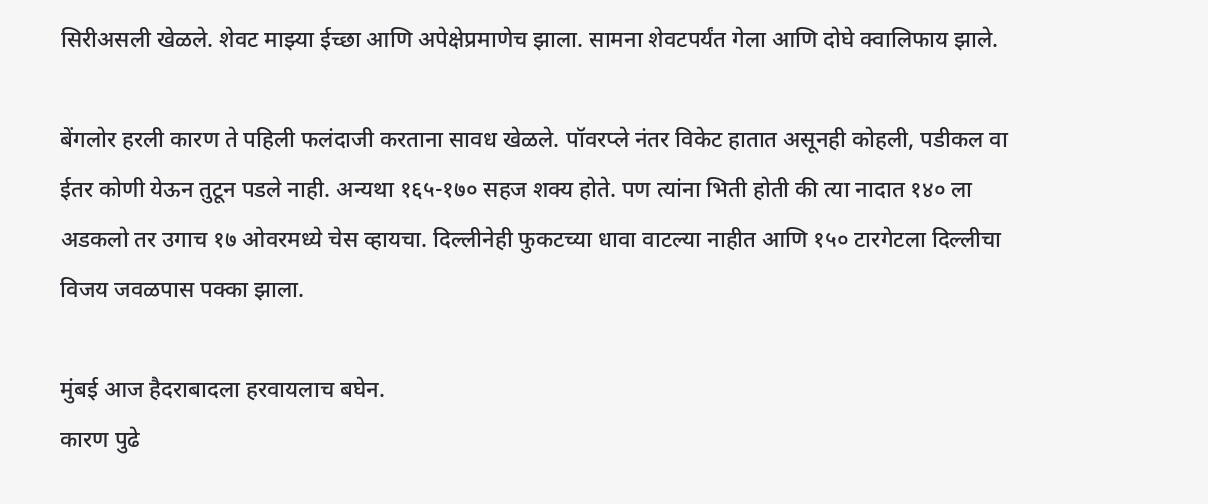सिरीअसली खेळले. शेवट माझ्या ईच्छा आणि अपेक्षेप्रमाणेच झाला. सामना शेवटपर्यंत गेला आणि दोघे क्वालिफाय झाले.

बेंगलोर हरली कारण ते पहिली फलंदाजी करताना सावध खेळले. पॉवरप्ले नंतर विकेट हातात असूनही कोहली, पडीकल वा ईतर कोणी येऊन तुटून पडले नाही. अन्यथा १६५-१७० सहज शक्य होते. पण त्यांना भिती होती की त्या नादात १४० ला अडकलो तर उगाच १७ ओवरमध्ये चेस व्हायचा. दिल्लीनेही फुकटच्या धावा वाटल्या नाहीत आणि १५० टारगेटला दिल्लीचा विजय जवळपास पक्का झाला.

मुंबई आज हैदराबादला हरवायलाच बघेन.
कारण पुढे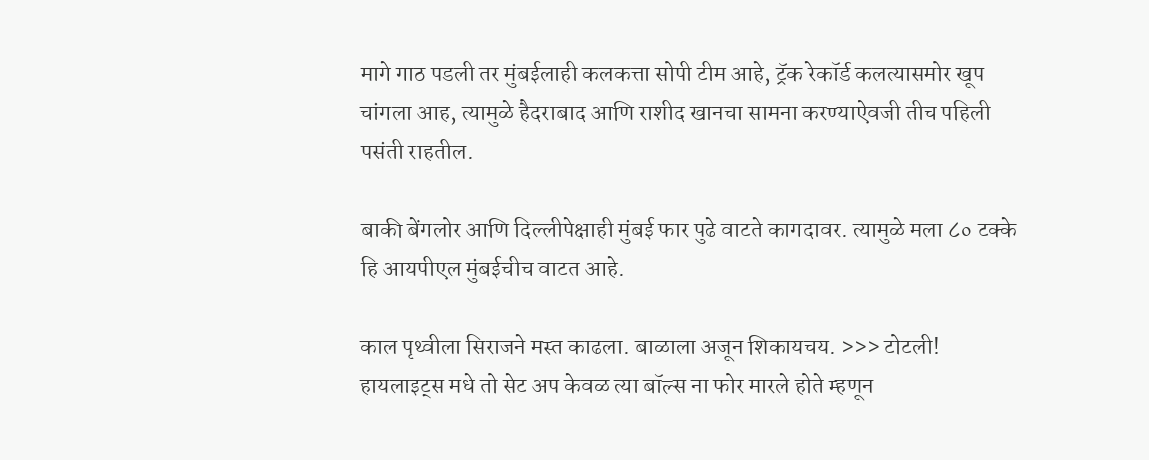मागे गाठ पडली तर मुंबईलाही कलकत्ता सोपी टीम आहे, ट्रॅक रेकॉर्ड कलत्यासमोर खूप चांगला आह, त्यामुळे हैदराबाद आणि राशीद खानचा सामना करण्याऐवजी तीच पहिली पसंती राहतील.

बाकी बेंगलोर आणि दिल्लीपेक्षाही मुंबई फार पुढे वाटते कागदावर. त्यामुळे मला ८० टक्के हि आयपीएल मुंबईचीच वाटत आहे.

काल पृथ्वीला सिराजने मस्त काढला. बाळाला अजून शिकायचय. >>> टोटली! हायलाइट्स मधे तो सेट अप केवळ त्या बॉल्स ना फोर मारले होते म्हणून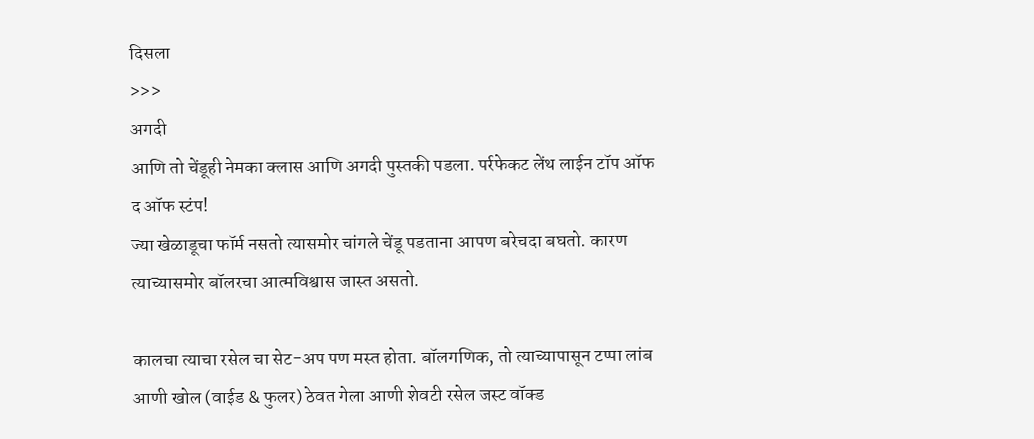दिसला
>>>
अगदी
आणि तो चेंडूही नेमका क्लास आणि अगदी पुस्तकी पडला. पर्रफेकट लेंथ लाईन टॉप ऑफ द ऑफ स्टंप!
ज्या खेळाडूचा फॉर्म नसतो त्यासमोर चांगले चेंडू पडताना आपण बरेचदा बघतो. कारण त्याच्यासमोर बॉलरचा आत्मविश्वास जास्त असतो.

कालचा त्याचा रसेल चा सेट-अप पण मस्त होता. बॉलगणिक, तो त्याच्यापासून टप्पा लांब आणी खोल (वाईड & फुलर) ठेवत गेला आणी शेवटी रसेल जस्ट वॉक्ड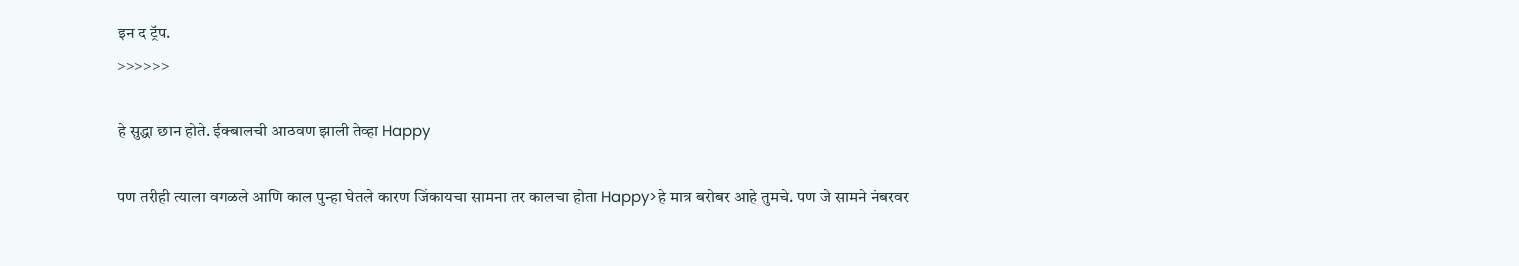इन द ट्रॅप.
>>>>>>

हे सुद्धा छान होते. ईक्बालची आठवण झाली तेव्हा Happy

पण तरीही त्याला वगळले आणि काल पुन्हा घेतले कारण जिंकायचा सामना तर कालचा होता Happy>हे मात्र बरोबर आहे तुमचे. पण जे सामने नंबरवर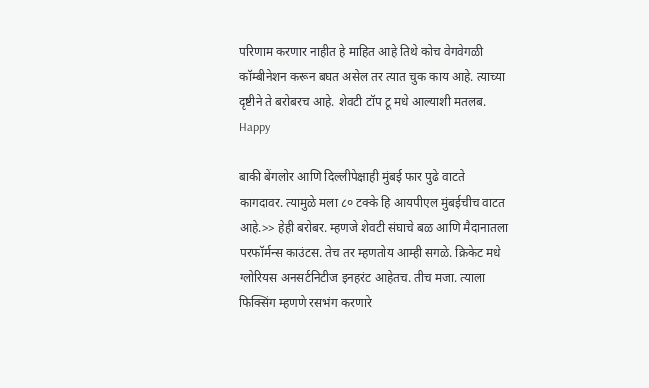परिणाम करणार नाहीत हे माहित आहे तिथे कोच वेगवेगळी कॉम्बीनेशन करून बघत असेल तर त्यात चुक काय आहे. त्याच्या दृष्टीने ते बरोबरच आहे. शेवटी टॉप टू मधे आल्याशी मतलब. Happy

बाकी बेंगलोर आणि दिल्लीपेक्षाही मुंबई फार पुढे वाटते कागदावर. त्यामुळे मला ८० टक्के हि आयपीएल मुंबईचीच वाटत आहे.>> हेही बरोबर. म्हणजे शेवटी संघाचे बळ आणि मैदानातला परफॉर्मन्स काउंटस. तेच तर म्हणतोय आम्ही सगळे. क्रिकेट मधे ग्लोरियस अनसर्टनिटीज इनहरंट आहेतच. तीच मजा. त्याला फिक्सिंग म्हणणे रसभंग करणारे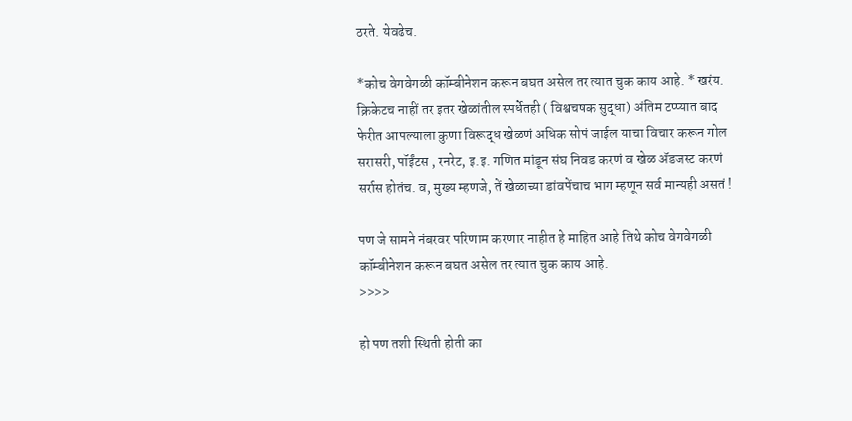ठरते. येवढेच.

*कोच वेगवेगळी कॉम्बीनेशन करून बघत असेल तर त्यात चुक काय आहे. * खरंय. क्रिकेटच नाहीं तर इतर खेळांतील स्पर्धेतही ( विश्वचषक सुद्धा) अंतिम टप्प्यात बाद फेरीत आपल्याला कुणा विरूद्ध खेळणं अधिक सोपं जाईल याचा विचार करून गोल सरासरी, पॉईंटस , रनरेट, इ.इ. गणित मांडून संघ निवड करणं व खेळ ॲडजस्ट करणं सर्रास होतंच. व, मुख्य म्हणजे, तें खेळाच्या डांवपेंचाच भाग म्हणून सर्व मान्यही असतं !

पण जे सामने नंबरवर परिणाम करणार नाहीत हे माहित आहे तिथे कोच वेगवेगळी कॉम्बीनेशन करून बघत असेल तर त्यात चुक काय आहे.
>>>>

हो पण तशी स्थिती होती का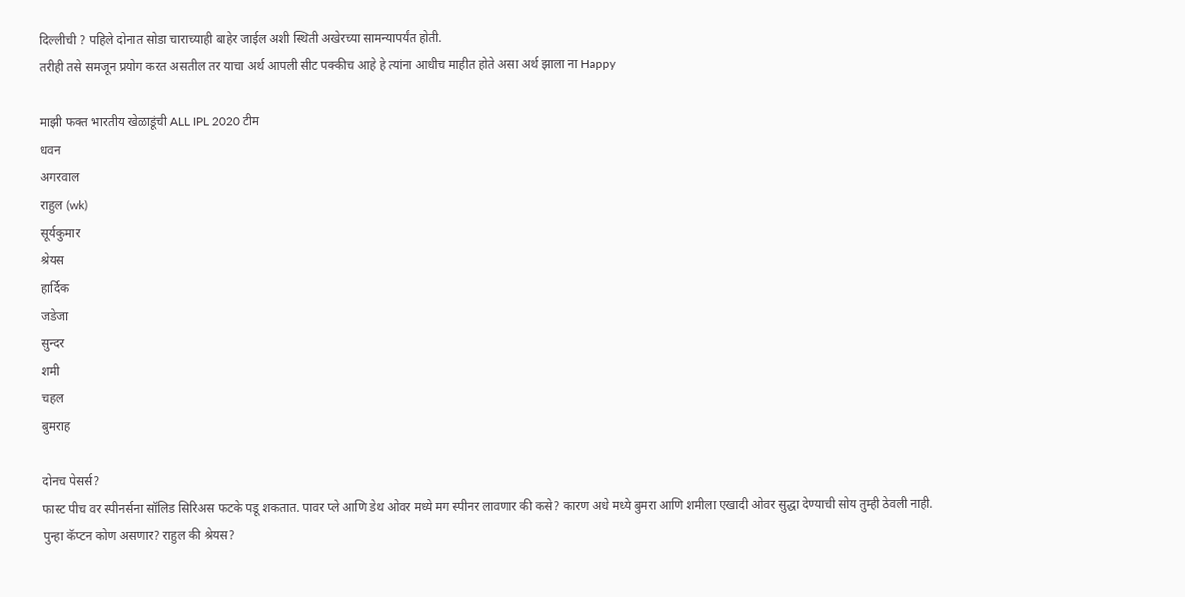दिल्लीची ? पहिले दोनात सोडा चाराच्याही बाहेर जाईल अशी स्थिती अखेरच्या सामन्यापर्यंत होती.
तरीही तसे समजून प्रयोग करत असतील तर याचा अर्थ आपली सीट पक्कीच आहे हे त्यांना आधीच माहीत होते असा अर्थ झाला ना Happy

माझी फक्त भारतीय खेळाडूंची ALL IPL 2020 टीम
धवन
अगरवाल
राहुल (wk)
सूर्यकुमार
श्रेयस
हार्दिक
जडेजा
सुन्दर
शमी
चहल
बुमराह

दोनच पेसर्स?
फास्ट पीच वर स्पीनर्सना सॉलिड सिरिअस फटके पडू शकतात. पावर प्ले आणि डेथ ओवर मध्ये मग स्पीनर लावणार की कसे? कारण अधे मध्ये बुमरा आणि शमीला एखादी ओवर सुद्धा देण्याची सोय तुम्ही ठेवली नाही. पुन्हा कॅप्टन कोण असणार? राहुल की श्रेयस?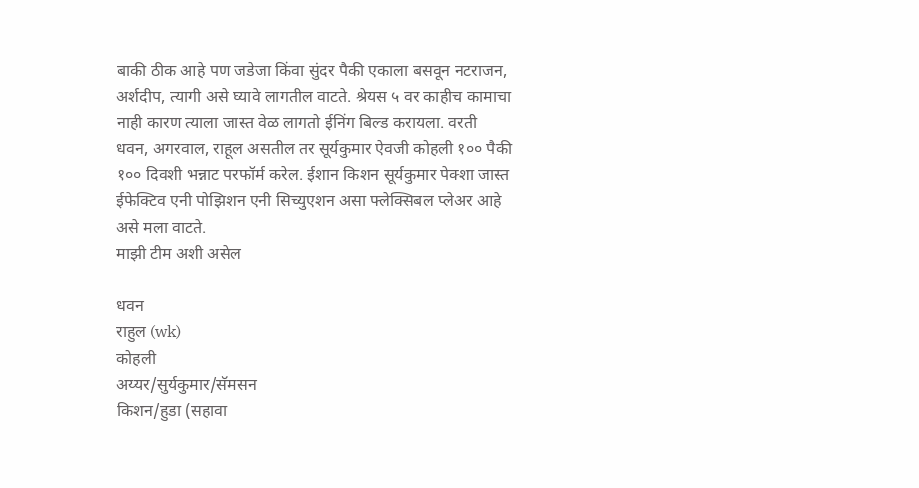बाकी ठीक आहे पण जडेजा किंवा सुंदर पैकी एकाला बसवून नटराजन, अर्शदीप, त्यागी असे घ्यावे लागतील वाटते. श्रेयस ५ वर काहीच कामाचा नाही कारण त्याला जास्त वेळ लागतो ईनिंग बिल्ड करायला. वरती धवन, अगरवाल, राहूल असतील तर सूर्यकुमार ऐवजी कोहली १०० पैकी १०० दिवशी भन्नाट परफॉर्म करेल. ईशान किशन सूर्यकुमार पेक्शा जास्त ईफेक्टिव एनी पोझिशन एनी सिच्युएशन असा फ्लेक्सिबल प्लेअर आहे असे मला वाटते.
माझी टीम अशी असेल

धवन
राहुल (wk)
कोहली
अय्यर/सुर्यकुमार/सॅमसन
किशन/हुडा (सहावा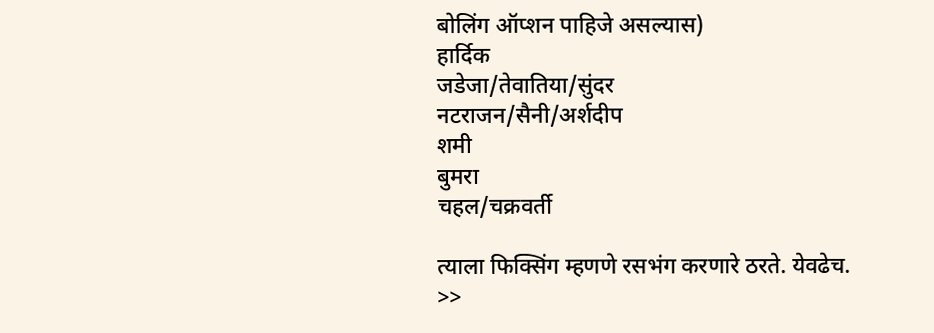बोलिंग ऑप्शन पाहिजे असल्यास)
हार्दिक
जडेजा/तेवातिया/सुंदर
नटराजन/सैनी/अर्शदीप
शमी
बुमरा
चहल/चक्रवर्ती

त्याला फिक्सिंग म्हणणे रसभंग करणारे ठरते. येवढेच. >>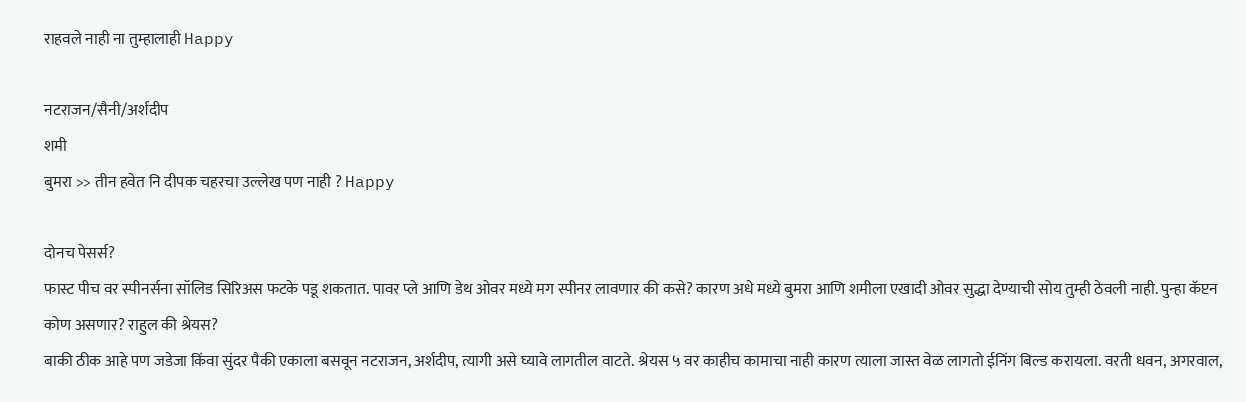राहवले नाही ना तुम्हालाही Happy

नटराजन/सैनी/अर्शदीप
शमी
बुमरा >> तीन हवेत नि दीपक चहरचा उल्लेख पण नाही ? Happy

दोनच पेसर्स?
फास्ट पीच वर स्पीनर्सना सॉलिड सिरिअस फटके पडू शकतात. पावर प्ले आणि डेथ ओवर मध्ये मग स्पीनर लावणार की कसे? कारण अधे मध्ये बुमरा आणि शमीला एखादी ओवर सुद्धा देण्याची सोय तुम्ही ठेवली नाही. पुन्हा कॅप्टन कोण असणार? राहुल की श्रेयस?
बाकी ठीक आहे पण जडेजा किंवा सुंदर पैकी एकाला बसवून नटराजन, अर्शदीप, त्यागी असे घ्यावे लागतील वाटते. श्रेयस ५ वर काहीच कामाचा नाही कारण त्याला जास्त वेळ लागतो ईनिंग बिल्ड करायला. वरती धवन, अगरवाल,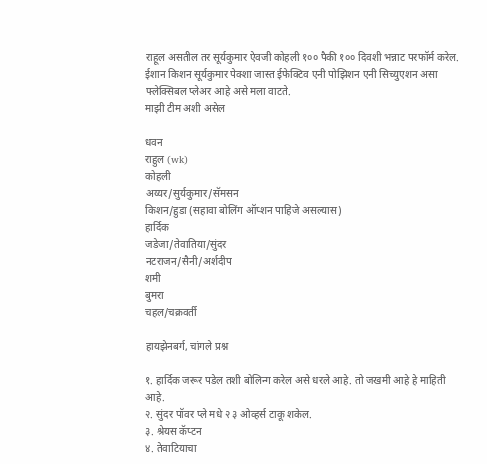राहूल असतील तर सूर्यकुमार ऐवजी कोहली १०० पैकी १०० दिवशी भन्नाट परफॉर्म करेल. ईशान किशन सूर्यकुमार पेक्शा जास्त ईफेक्टिव एनी पोझिशन एनी सिच्युएशन असा फ्लेक्सिबल प्लेअर आहे असे मला वाटते.
माझी टीम अशी असेल

धवन
राहुल (wk)
कोहली
अय्यर/सुर्यकुमार/सॅमसन
किशन/हुडा (सहावा बोलिंग ऑप्शन पाहिजे असल्यास)
हार्दिक
जडेजा/तेवातिया/सुंदर
नटराजन/सैनी/अर्शदीप
शमी
बुमरा
चहल/चक्रवर्ती

हायझेनबर्ग, चांगले प्रश्न

१. हार्दिक जरूर पडेल तशी बोलिन्ग करेल असे धरले आहे. तो जखमी आहे हे माहिती आहे.
२. सुंदर पॉवर प्ले मधे २ ३ ओव्हर्स टाकू शकेल.
३. श्रेयस कॅप्टन
४. तेवाटियाचा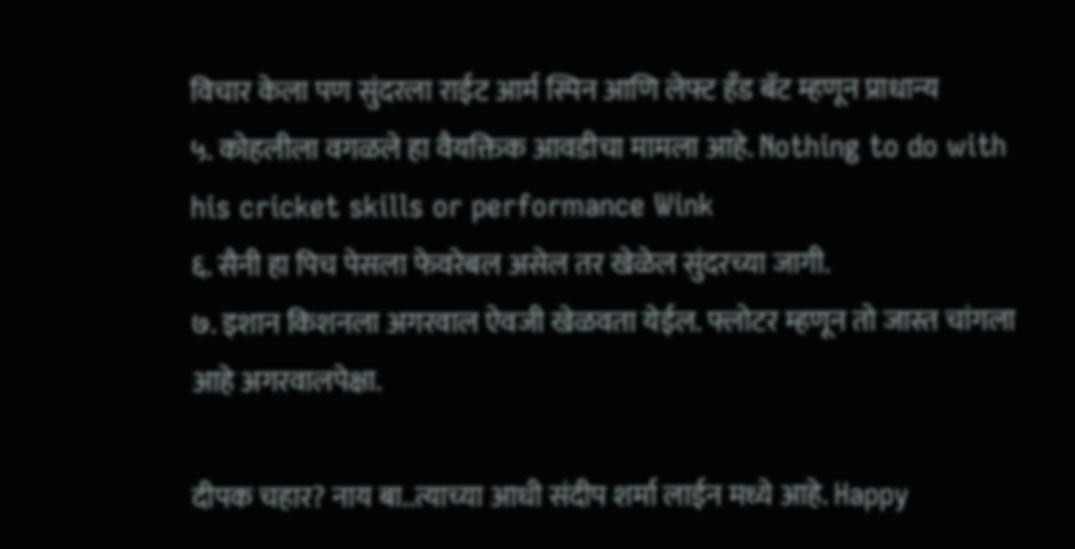विचार केला पण सुंदरला राईट आर्म स्पिन आणि लेफ्ट हँड बॅट म्हणून प्राधान्य
५. कोहलीला वगळले हा वैयक्तिक आवडीचा मामला आहे. Nothing to do with his cricket skills or performance Wink
६. सैनी हा पिच पेसला फेवरेबल असेल तर खेळेल सुंदरच्या जागी.
७. इशान किशनला अगरवाल ऐवजी खेळवता येईल. फ्लोटर म्हणून तो जास्त चांगला आहे अगरवालपेक्षा.

दीपक चहार? नाय बा..त्याच्या आधी संदीप शर्मा लाईन मध्ये आहे. Happy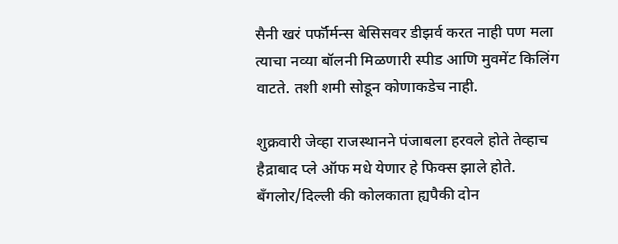सैनी खरं पर्फॉर्मन्स बेसिसवर डीझर्व करत नाही पण मला त्याचा नव्या बॉलनी मिळणारी स्पीड आणि मुवमेंट किलिंग वाटते. तशी शमी सोडून कोणाकडेच नाही.

शुक्रवारी जेव्हा राजस्थानने पंजाबला हरवले होते तेव्हाच हैद्राबाद प्ले ऑफ मधे येणार हे फिक्स झाले होते. बँगलोर/दिल्ली की कोलकाता ह्यपैकी दोन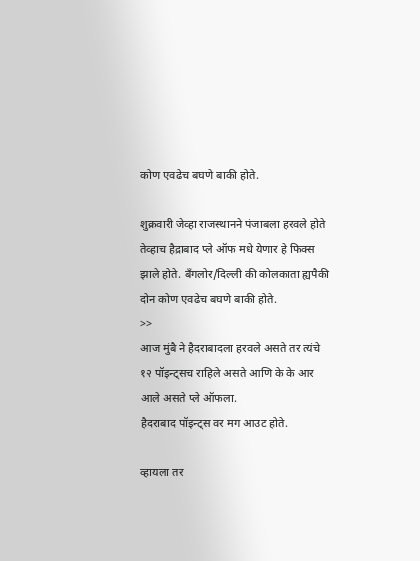कोण एवढेच बघणे बाकी होते.

शुक्रवारी जेव्हा राजस्थानने पंजाबला हरवले होते तेव्हाच हैद्राबाद प्ले ऑफ मधे येणार हे फिक्स झाले होते. बँगलोर/दिल्ली की कोलकाता ह्यपैकी दोन कोण एवढेच बघणे बाकी होते.
>>
आज मुंबै ने हैदराबादला हरवले असते तर त्यंचे १२ पॉइन्ट्सच राहिले असते आणि के के आर आले असते प्ले ऑफला.
हैदराबाद पॉइन्ट्स वर मग आउट होते.

व्हायला तर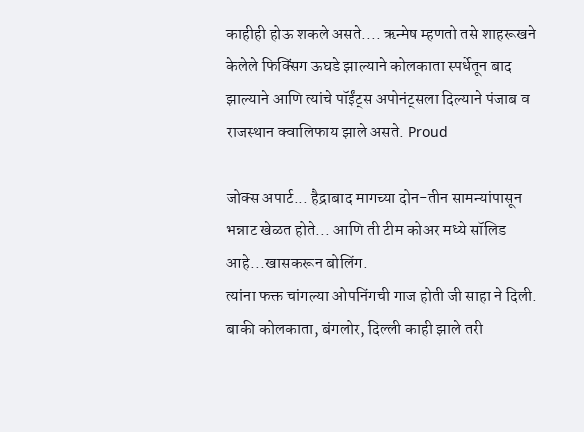काहीही होऊ शकले असते.... ऋन्मेष म्हणतो तसे शाहरूखने केलेले फिक्सिंग ऊघडे झाल्याने कोलकाता स्पर्धेतून बाद झाल्याने आणि त्यांचे पॉईंट्स अपोनंट्सला दिल्याने पंजाब व राजस्थान क्वालिफाय झाले असते. Proud

जोक्स अपार्ट... हैद्राबाद मागच्या दोन-तीन सामन्यांपासून भन्नाट खेळत होते... आणि ती टीम कोअर मध्ये सॉलिड आहे...खासकरून बोलिंग.
त्यांना फक्त चांगल्या ओपनिंगची गाज होती जी साहा ने दिली.
बाकी कोलकाता, बंगलोर, दिल्ली काही झाले तरी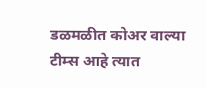डळमळीत कोअर वाल्या टीम्स आहे त्यात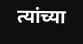त्यांच्या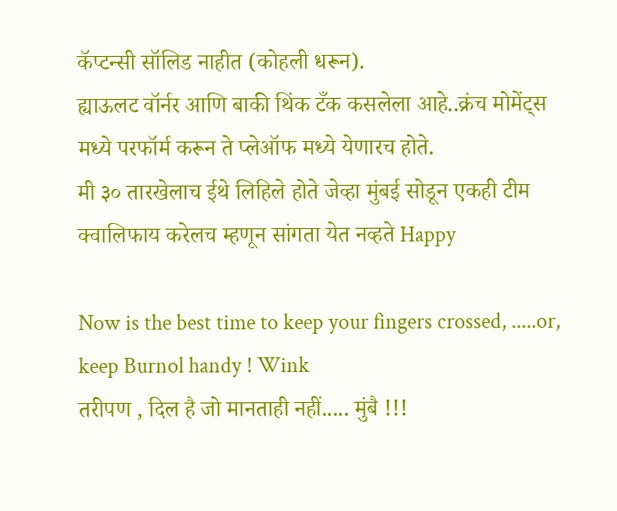कॅप्टन्सी सॉलिड नाहीत (कोहली धरून).
ह्याऊलट वॉर्नर आणि बाकी थिंक टँक कसलेला आहे..क्रंच मोमेंट्स मध्ये परफॉर्म करून ते प्लेऑफ मध्ये येणारच होते.
मी ३० तारखेलाच ईथे लिहिले होते जेव्हा मुंबई सोडून एकही टीम क्वालिफाय करेलच म्हणून सांगता येत नव्हते Happy

Now is the best time to keep your fingers crossed, .....or, keep Burnol handy ! Wink
तरीपण , दिल है जो मानताही नहीं..... मुंबै !!!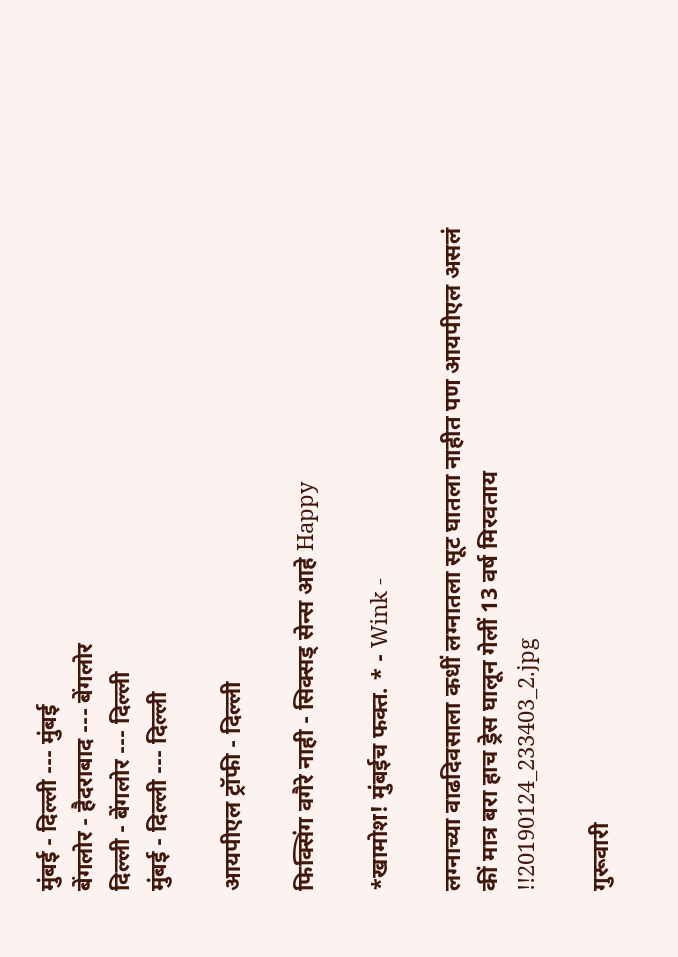मुंबई - दिल्ली --- मुंबई
बेंगलोर - हैदराबाद --- बेंगलोर
दिल्ली - बेंगलोर --- दिल्ली
मुंबई - दिल्ली --- दिल्ली

आयपीएल ट्रॉफी - दिल्ली

फिक्सिंग वगैरे नाही - सिक्सड् सेन्स आहे Happy

*खामोश! मुंबईच फक्त. * - Wink -

लग्नाच्या वाढदिवसाला कधीं लग्नातला सूट घातला नाहीत पण आयपीएल असलं कीं मात्र बरा हाच ड्रेस घालून गेलीं 13 वर्ष मिरवताय !!20190124_233403_2.jpg

गुरूवारी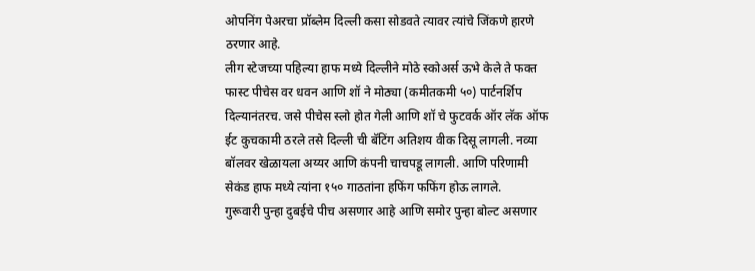ओपनिंग पेअरचा प्रॉब्लेम दिल्ली कसा सोडवते त्यावर त्यांचे जिंकणे हारणे ठरणार आहे.
लीग स्टेजच्या पहिल्या हाफ मध्ये दिल्लीने मोठे स्कोअर्स ऊभे केले ते फक्त फास्ट पीचेस वर धवन आणि शॉ ने मोठ्या (कमीतकमी ५०) पार्टनर्शिप दिल्यानंतरच. जसे पीचेस स्लो होत गेली आणि शॉ चे फुटवर्क ऑर लॅक ऑफ ईट कुचकामी ठरले तसे दिल्ली ची बॅटिंग अतिशय वीक दिसू लागली. नव्या बॉलवर खेळायला अय्यर आणि कंपनी चाचपडू लागली. आणि परिणामी सेकंड हाफ मध्ये त्यांना १५० गाठतांना हफिंग फफिंग होऊ लागले.
गुरूवारी पुन्हा दुबईचे पीच असणार आहे आणि समोर पुन्हा बोल्ट असणार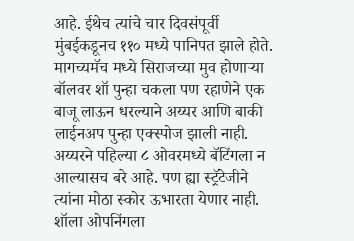आहे. ईथेच त्यांचे चार दिवसंपूर्वी मुंबईकडूनच ११० मध्ये पानिपत झाले होते. मागच्यमॅच मध्ये सिराजच्या मुव होणार्‍या बॉलवर शॉ पुन्हा चकला पण रहाणेने एक बाजू लाऊन धरल्याने अय्यर आणि बाकी लाईनअप पुन्हा एक्स्पोज झाली नाही. अय्यरने पहिल्या ८ ओवरमध्ये बॅटिंगला न आल्यासच बरे आहे. पण ह्या स्ट्रॅटेजीने त्यांना मोठा स्कोर ऊभारता येणार नाही.
शॉला ओपनिंगला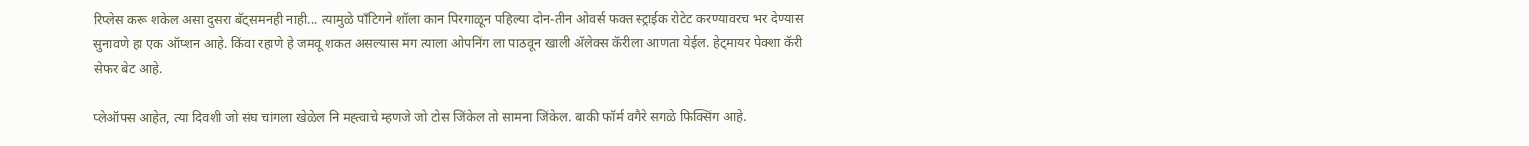रिप्लेस करू शकेल असा दुसरा बॅट्समनही नाही... त्यामुळे पाँटिगने शॉला कान पिरगाळून पहिल्या दोन-तीन ओवर्स फक्त स्ट्राईक रोटेट करण्यावरच भर देण्यास सुनावणे हा एक ऑप्शन आहे. किंवा रहाणे हे जमवू शकत असल्यास मग त्याला ओपनिंग ला पाठवून खाली अ‍ॅलेक्स कॅरीला आणता येईल. हेट्मायर पेक्शा कॅरी सेफर बेट आहे.

प्लेऑफ्स आहेत, त्या दिवशी जो संघ चांगला खेळेल नि मह्त्वाचे म्हणजे जो टोस जिंकेल तो सामना जिंकेल. बाकी फॉर्म वगैरे सगळे फिक्सिंग आहे.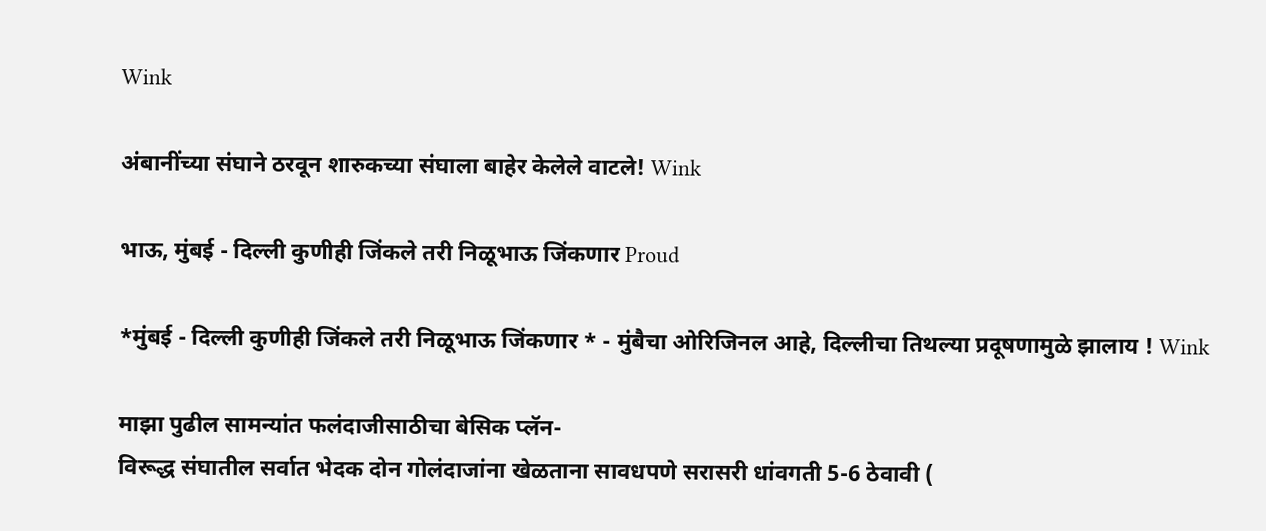Wink

अंबानींच्या संघाने ठरवून शारुकच्या संघाला बाहेर केलेले वाटले! Wink

भाऊ, मुंबई - दिल्ली कुणीही जिंकले तरी निळूभाऊ जिंकणार Proud

*मुंबई - दिल्ली कुणीही जिंकले तरी निळूभाऊ जिंकणार * - मुंबैचा ओरिजिनल आहे, दिल्लीचा तिथल्या प्रदूषणामुळे झालाय ! Wink

माझा पुढील सामन्यांत फलंदाजीसाठीचा बेसिक प्लॅन-
विरूद्ध संघातील सर्वात भेदक दोन गोलंदाजांना खेळताना सावधपणे सरासरी धांवगती 5-6 ठेवावी (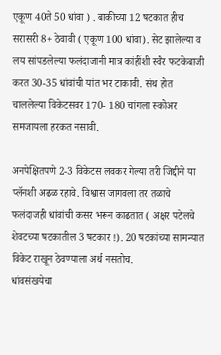एकूण 40ते 50 धांवा ) . बाकीच्या 12 षटकात हीच सरासरी 8+ ठेवावी ( एकूण 100 धांवा). सेट झालेल्या व लय सांपडलेल्या फलंदाजानी मात्र कांहींशी स्वैर फटकेबाजी करत 30-35 धांवांची यांत भर टाकावी. संथ होत चाललेल्या विकेटसवर 170- 180 चांगला स्कोअर समजायला हरकत नसावी.

अनपेक्षितपणे 2-3 विकेटस लवकर गेल्या तरी जिद्दीने या प्लॅनशी अढळ रहावे. विश्वास जागवला तर तळाचे फलंदाजही धांवांची कसर भरून काढतात ( अक्षर पटेलचे शेवटच्या षटकातील 3 षटकार !). 20 षटकांच्या सामन्यात विकेट राखून ठेवण्याला अर्थ नसतोच.
धांवसंखयेचा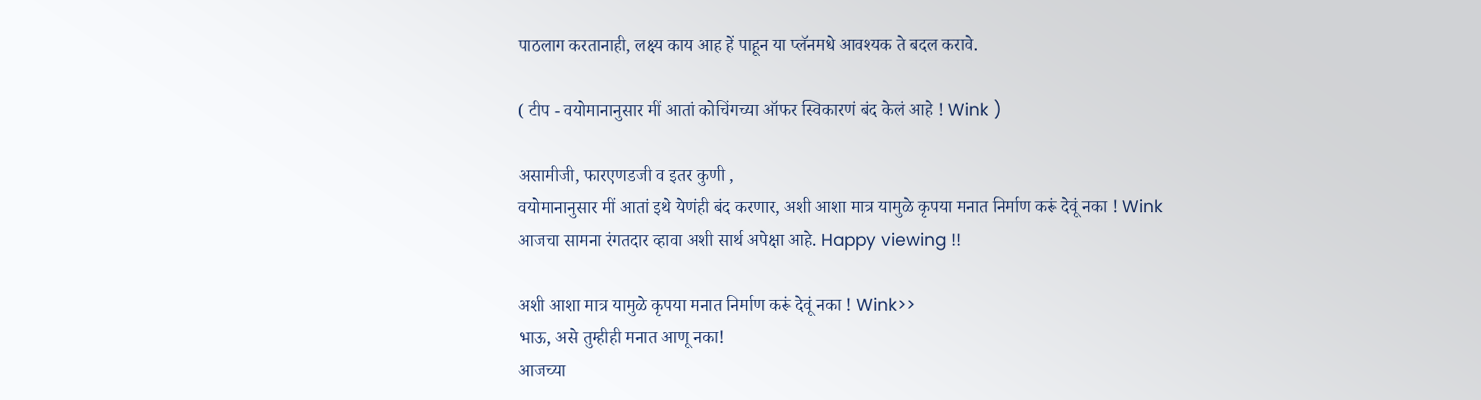पाठलाग करतानाही, लक्ष्य काय आह हें पाहून या प्लॅनमधे आवश्यक ते बदल करावे.

( टीप - वयोमानानुसार मीं आतां कोचिंगच्या ऑफर स्विकारणं बंद केलं आहे ! Wink )

असामीजी, फारएणडजी व इतर कुणी ,
वयोमानानुसार मीं आतां इथे येणंही बंद करणार, अशी आशा मात्र यामुळे कृपया मनात निर्माण करूं देवूं नका ! Wink
आजचा सामना रंगतदार व्हावा अशी सार्थ अपेक्षा आहे. Happy viewing !!

अशी आशा मात्र यामुळे कृपया मनात निर्माण करूं देवूं नका ! Wink>>
भाऊ, असे तुम्हीही मनात आणू नका!
आजच्या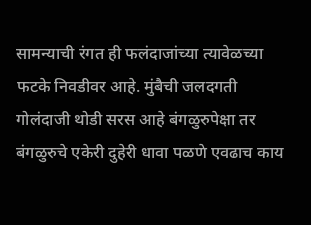सामन्याची रंगत ही फलंदाजांच्या त्यावेळच्या फटके निवडीवर आहे. मुंबैची जलदगती गोलंदाजी थोडी सरस आहे बंगळुरुपेक्षा तर बंगळुरुचे एकेरी दुहेरी धावा पळणे एवढाच काय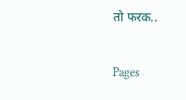तो फरक..

Pages